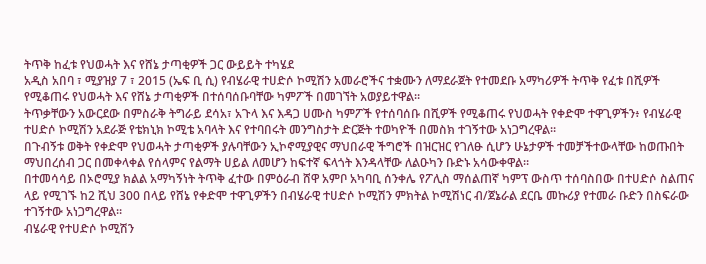ትጥቅ ከፈቱ የህወሓት እና የሸኔ ታጣቂዎች ጋር ውይይት ተካሄደ
አዲስ አበባ ፣ ሚያዝያ 7 ፣ 2015 (ኤፍ ቢ ሲ) የብሄራዊ ተሀድሶ ኮሚሽን አመራሮችና ተቋሙን ለማደራጀት የተመደቡ አማካሪዎች ትጥቅ የፈቱ በሺዎች የሚቆጠሩ የህወሓት እና የሸኔ ታጣቂዎች በተሰባሰቡባቸው ካምፖች በመገኘት አወያይተዋል።
ትጥቃቸውን አውርደው በምስራቅ ትግራይ ደሳአ፣ አጉላ እና እዳጋ ሀሙስ ካምፖች የተሰባሰቡ በሺዎች የሚቆጠሩ የህወሓት የቀድሞ ተዋጊዎችን፥ የብሄራዊ ተሀድሶ ኮሚሽን አደራጅ የቴክኒክ ኮሚቴ አባላት እና የተባበሩት መንግስታት ድርጅት ተወካዮች በመስክ ተገኝተው አነጋግረዋል።
በጉብኝቱ ወቅት የቀድሞ የህወሓት ታጣቂዎች ያሉባቸውን ኢኮኖሚያዊና ማህበራዊ ችግሮች በዝርዝር የገለፁ ሲሆን ሁኔታዎች ተመቻችተውላቸው ከወጡበት ማህበረሰብ ጋር በመቀላቀል የሰላምና የልማት ሀይል ለመሆን ከፍተኛ ፍላጎት እንዳላቸው ለልዑካን ቡድኑ አሳውቀዋል።
በተመሳሳይ በኦሮሚያ ክልል አማካኝነት ትጥቅ ፈተው በምዕራብ ሸዋ አምቦ አካባቢ ሰንቀሌ የፖሊስ ማሰልጠኛ ካምፕ ውስጥ ተሰባስበው በተሀድሶ ስልጠና ላይ የሚገኙ ከ2 ሺህ 300 በላይ የሸኔ የቀድሞ ተዋጊዎችን በብሄራዊ ተሀድሶ ኮሚሽን ምክትል ኮሚሽነር ብ/ጀኔራል ደርቤ መኩሪያ የተመራ ቡድን በስፍራው ተገኝተው አነጋግረዋል።
ብሄራዊ የተሀድሶ ኮሚሽን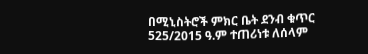በሚኒስትሮች ምክር ቤት ደንብ ቁጥር 525/2015 ዓ.ም ተጠሪነቱ ለሰላም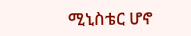ሚኒስቴር ሆኖ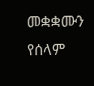መቋቋሙን የሰላም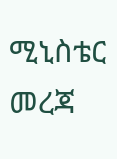ሚኒስቴር መረጃ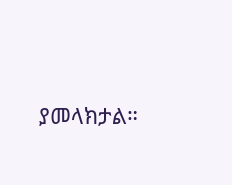ያመላክታል።